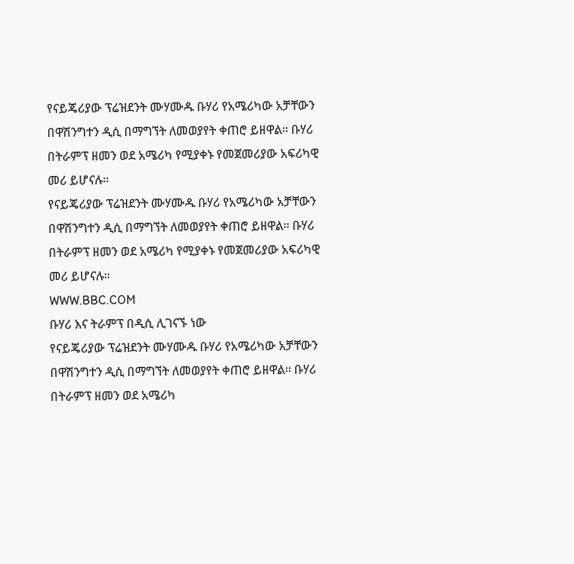የናይጄሪያው ፕሬዝደንት ሙሃሙዱ ቡሃሪ የአሜሪካው አቻቸውን በዋሽንግተን ዲሲ በማግኘት ለመወያየት ቀጠሮ ይዘዋል። ቡሃሪ በትራምፕ ዘመን ወደ አሜሪካ የሚያቀኑ የመጀመሪያው አፍሪካዊ መሪ ይሆናሉ።
የናይጄሪያው ፕሬዝደንት ሙሃሙዱ ቡሃሪ የአሜሪካው አቻቸውን በዋሽንግተን ዲሲ በማግኘት ለመወያየት ቀጠሮ ይዘዋል። ቡሃሪ በትራምፕ ዘመን ወደ አሜሪካ የሚያቀኑ የመጀመሪያው አፍሪካዊ መሪ ይሆናሉ።
WWW.BBC.COM
ቡሃሪ እና ትራምፕ በዲሲ ሊገናኙ ነው
የናይጄሪያው ፕሬዝደንት ሙሃሙዱ ቡሃሪ የአሜሪካው አቻቸውን በዋሽንግተን ዲሲ በማግኘት ለመወያየት ቀጠሮ ይዘዋል። ቡሃሪ በትራምፕ ዘመን ወደ አሜሪካ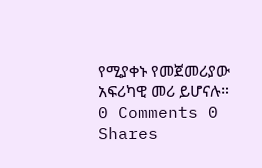የሚያቀኑ የመጀመሪያው አፍሪካዊ መሪ ይሆናሉ።
0 Comments 0 Shares